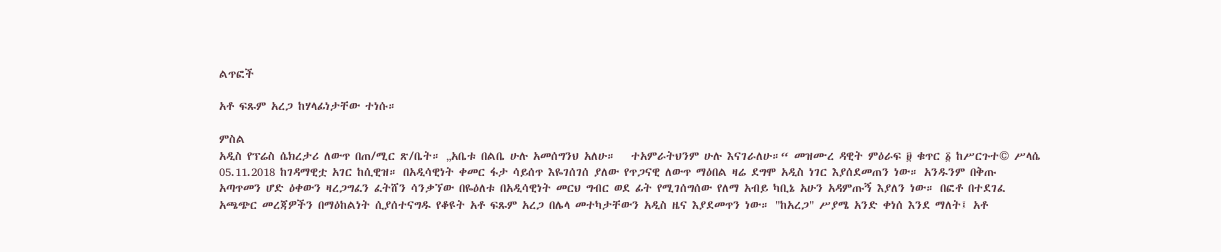ልጥፎች

አቶ ፍጹም አረጋ ከሃላፊነታቸው ተነሱ።

ምስል
አዲስ የፕሬስ ሴክረታሪ ለውጥ በጠ/ሚር ጽ/ቤት። „አቤቱ በልቤ ሁሉ አመሰግንህ አለሁ።   ተአምራትህንም ሁሉ እናገራለሁ።“ መዝሙረ ዳዊት ምዕራፍ ፱ ቁጥር ፩ ከሥርጉተ© ሥላሴ  05.11.2018 ከገዳማዊቷ አገር ከሲዊዝ። በአዲሳዊነት ቀመር ፋታ ሳይሰጥ እዬገሰገሰ ያለው የጥጋናዊ ለውጥ ማዕበል ዛሬ ደግሞ አዲስ ነገር እያሰደመጠን ነው። አንዱንም በቅጡ አጣጥመን ሆድ ዕቀውን ዛረጋግፈን ፈትሸን ሳንቃኘው በዬዕለቱ በአዲሳዊነት መርህ ግብር ወደ ፊት የሚገሰግሰው የለማ አብይ ካቢኔ አሁን አዳምጡኝ እያለን ነው። በፎቶ በተደገፈ አጫጭር መረጃዎችን በማዕከልነት ሲያሰተናግዱ የቆዩት አቶ ፍጹም አረጋ በሌላ መተካታቸውን አዲስ ዜና እያደመጥን ነው። "ከአረጋ" ሥያሜ አንድ ቀነሰ እንደ ማለት፤ አቶ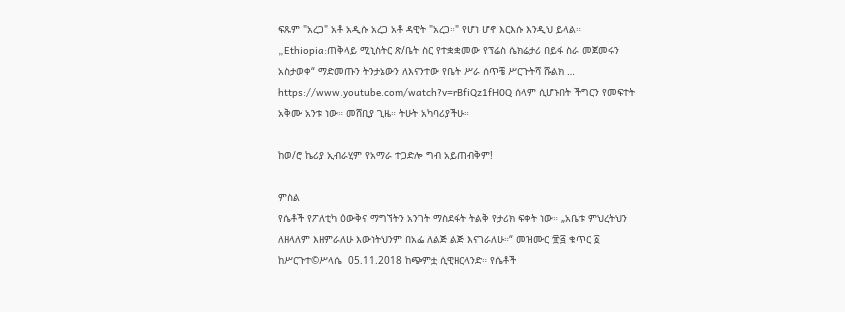ፍጹም "አረጋ" አቶ አዲሱ አረጋ አቶ ዳዊት "አረጋ።" የሆነ ሆኖ እርእሱ እንዲህ ይላል። „Ethiopia:ጠቅላይ ሚኒስትር ጽ/ቤት ስር የተቋቋመው የፕሬስ ሴክሬታሪ በይፋ ስራ መጀመሩን አስታወቀ“ ማድመጡን ትንታኔውን ለእናንተው የቤት ሥራ ሰጥቼ ሥርጉትሻ ሹልክ … https://www.youtube.com/watch?v=rBfiQz1fH0Q ሰላም ሲሆኑበት ችግርን የመፍተት አቅሙ አንቱ ነው። መሸቢያ ጊዜ። ትሁት አካባሪያችሁ።

ከወ/ሮ ኬሪያ ኢብራሂም የአማራ ተጋድሎ ግብ አይጠብቅም!

ምስል
የሴቶች የፖለቲካ ዕውቅና ማግኘትን አንገት ማስደፋት ትልቅ የታሪክ ፍቀት ነው። „አቤቱ ምህረትህን ለዘላለም እዘምራለሁ እውነትህንም በአፌ ለልጅ ልጅ እናገራለሁ።“ መዝሙር ፹፭ ቁጥር ፩ ከሥርጉተ©ሥላሴ  05.11.2018 ከጭምቷ ሲዊዘርላንድ። የሴቶች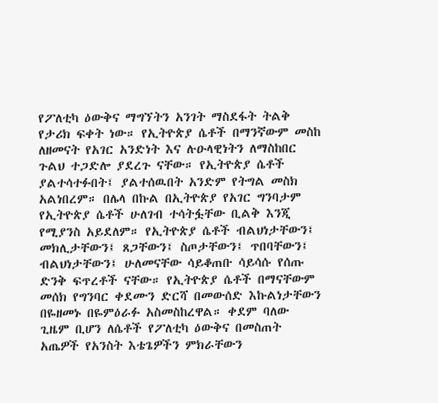የፖለቲካ ዕውቅና ማግኘትን አንገት ማስደፋት ትልቅ የታሪክ ፍቀት ነው። የኢትዮጵያ ሴቶች በማንኛውም መስከ ለዘመናት የአገር አንድነት እና ሉዑላዊነትን ለማስከበር ጉልህ ተጋድሎ ያደረጉ ናቸው። የኢትዮጵያ ሴቶች ያልተሳተፉበት፤ ያልተሰዉበት አንድም የትግል መስክ አልነበረም። በሌላ በኩል በኢትዮጵያ የአገር ግንባታም የኢትዮጵያ ሴቶች ሁለገብ ተሳትፏቸው ቢልቅ እንጂ የሚያንስ አይደለም። የኢትዮጵያ ሴቶች ብልህነታቸውን፤ መክሊታቸውን፤ ጸጋቸውን፤ ስጦታቸውን፤ ጥበባቸውን፤ ብልህነታቸውን፤ ሁለመናቸው ሳይቆጠቡ ሳይሳሱ የሰጡ ድንቅ ፍጥረቶች ናቸው። የኢትዮጵያ ሴቶች በማናቸውም መሰክ የግንባር ቀደሙን ድርሻ በመውሰድ እኩልነታቸውን በዬዘመኑ በዬምዕራፉ አስመስከረዋል። ቀደም ባለው ጊዜም ቢሆን ለሴቶች የፖለቲካ ዕውቅና በመስጠት አጤዎች የአንስት እቴጌዎችን ምክራቸውን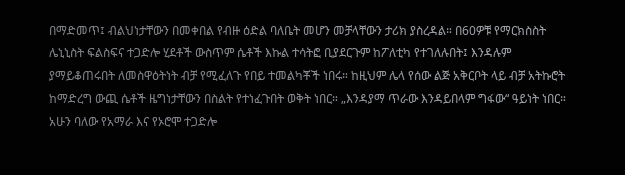በማድመጥ፤ ብልህነታቸውን በመቀበል የብዙ ዕድል ባለቤት መሆን መቻላቸውን ታሪክ ያስረዳል። በ60ዎቹ የማርክስስት ሌኒኒስት ፍልስፍና ተጋድሎ ሂደቶች ውስጥም ሴቶች እኩል ተሳትፎ ቢያደርጉም ከፖለቲካ የተገለሉበት፤ እንዳሉም ያማይቆጠሩበት ለመስዋዕትነት ብቻ የሚፈለጉ የበይ ተመልካቾች ነበሩ። ከዚህም ሌላ የሰው ልጅ አቅርቦት ላይ ብቻ አትኩሮት ከማድረግ ውጪ ሴቶች ዜግነታቸውን በስልት የተነፈጉበት ወቅት ነበር። „እንዳያማ ጥራው እንዳይበላም ግፋው“ ዓይነት ነበር። አሁን ባለው የአማራ እና የኦሮሞ ተጋድሎ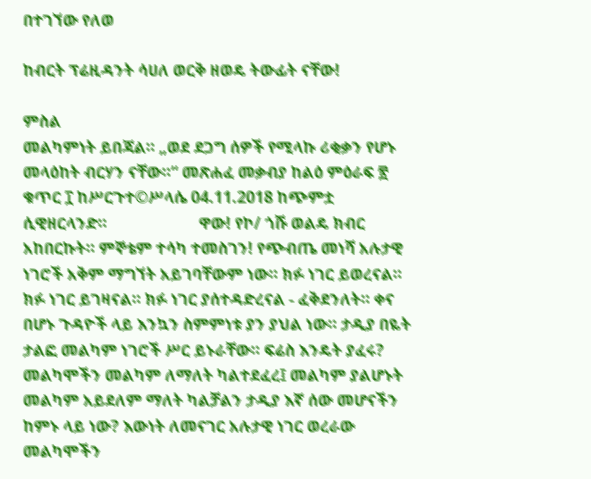በተገኘው የለወ

ከብርት ፕሬዚዳንት ሳሀለ ወርቅ ዘወዴ ትውፊት ናቸው!

ምስል
መልካምነት ይበጃል። „ወደ ደጋግ ሰዎች የሚላኩ ሪቂቃን የሆኑ መላዕከት ብርሃን ናቸው።“ መጽሐፈ መቃብያ ከልዕ ምዕራፍ ፳ ቁጥር ፲ ከሥርጉተ©ሥላሴ 04.11.2018 ከጭምቷ ሲዊዘርላንድ።                       ዋው! የኮ/ ጎሹ ወልዴ ክብር አከበርኩት። ምኞቴም ተሳካ ተመስገን! የጭብጤ መነሻ አሉታዊ ነገሮች አቅም ማግኘት አይገባቸውም ነው። ክፉ ነገር ይወረናል። ክፉ ነገር ይገዛናል። ክፉ ነገር ያሰተዳድረናል - ፈቅደንለት። ቀና በሆኑ ጉዳዮች ላይ እንኳን ስምምነቱ ያን ያህል ነው። ታዲያ በዬት ታልፎ መልካም ነገሮች ሥር ይኑራቸው። ፍሬስ እንዴት ያፈሩ? መልካሞችን መልካም ለማለት ካልተደፈረ፤ መልካም ያልሆኑት መልካም አይደለም ማለት ካልቻልን ታዲያ እኛ ሰው መሆናችን ከምኑ ላይ ነው? እውነት ለመናገር አሉታዊ ነገር ወረራው መልካሞችን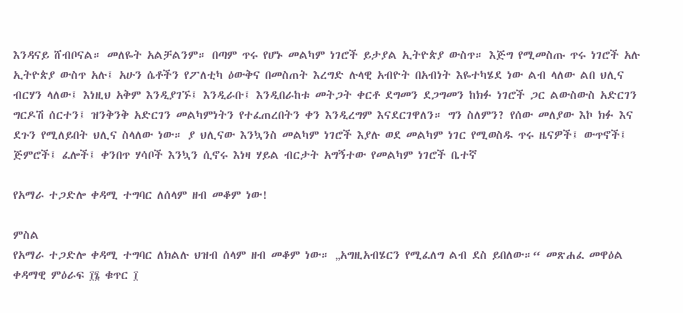እንዳናይ ሸብቦናል። መለዬት አልቻልንም። በጣም ጥሩ የሆኑ መልካም ነገሮች ይታያል ኢትዮጵያ ውስጥ። እጅግ የሚመስጡ ጥሩ ነገሮች አሉ ኢትዮጵያ ውስጥ አሉ፤ አሁን ሴቶችን የፖለቲካ ዕውቅና በመስጠት እረግድ ሉላዊ አብዮት በአብነት እዬተካሄደ ነው ልብ ላለው ልበ ህሊና ብርሃን ላለው፤ እነዚህ አቅም እንዲያገኙ፤ እንዲራቡ፤ እንዲበራከቱ መትጋት ቀርቶ ደግመን ደጋግመን ከክፉ ነገሮች ጋር ልውስውስ አድርገን ግርዶሽ ሰርተን፤ ዝንቅንቅ አድርገን መልካምነትን የተፈጠረበትን ቀን እንዲረግም እናደርገዋለን። ግን ስለምን? የሰው መለያው እኮ ክፉ እና ደጉን የሚለይበት ህሊና ስላለው ነው። ያ ህሊናው እንኳንስ መልካም ነገሮች እያሉ ወደ መልካም ነገር የሚወስዱ ጥሩ ዜናዎች፤ ውጥኖች፤ ጅምሮች፤ ፈሎች፤ ቀንበጥ ሃሳቦች እንኳን ሲኖሩ እነዛ ሃይል ብርታት አግኝተው የመልካም ነገሮች ቤተኛ

የአማራ ተጋድሎ ቀዳሚ ተግባር ለሰላም ዘብ መቆም ነው!

ምስል
የአማራ ተጋድሎ ቀዳሚ ተግባር ለክልሉ ህዝብ ሰላም ዘብ መቆም ነው። „አግዚአብሄርን የሚፈለግ ልብ ደስ ይበለው።“ መጽሐፈ መዋዕል ቀዳማዊ ምዕራፍ ፲፮ ቁጥር ፲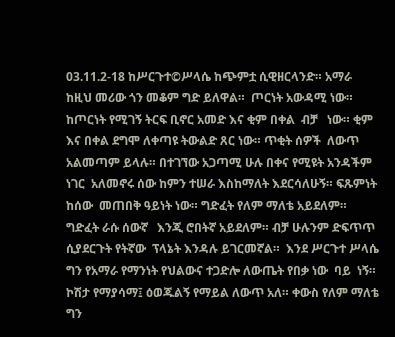03.11.2-18 ከሥርጉተ©ሥላሴ ከጭምቷ ሲዊዘርላንድ። አማራ ከዚህ መሪው ጎን መቆም ግድ ይለዋል።  ጦርነት አውዳሚ ነው። ከጦርነት የሚገኝ ትርፍ ቢኖር አመድ እና ቂም በቀል  ብቻ   ነው። ቂም እና በቀል ደግሞ ለቀጣዩ ትውልድ ጸር ነው። ጥቂት ሰዎች  ለውጥ  አልመጣም ይላሉ። በተገኘው አጋጣሚ ሁሉ በቀና የሚዩት አንዳችም ነገር  አለመኖሩ ሰው ከምን ተሠራ እስከማለት እደርሳለሁኝ። ፍጹምነት ከሰው  መጠበቅ ዓይነት ነው። ግድፈት የለም ማለቴ አይደለም። ግድፈት ራሱ ሰውኛ   እንጂ ሮበትኛ አይደለም። ብቻ ሁሉንም ድፍጥጥ ሲያደርጉት የትኛው  ፕላኔት እንዳሉ ይገርመኛል።  እንደ ሥርጉተ ሥላሴ ግን የአማራ የማንነት የህልውና ተጋድሎ ለውጤት የበቃ ነው  ባይ  ነኝ። ኮሽታ የማያሳማ፤ ዕወጁልኝ የማይል ለውጥ አለ። ቀውስ የለም ማለቴ  ግን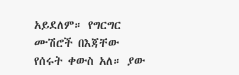አይደለም። የግርግር ሙሽሮች በእጃቸው የሰሩት ቀውስ አለ። ያው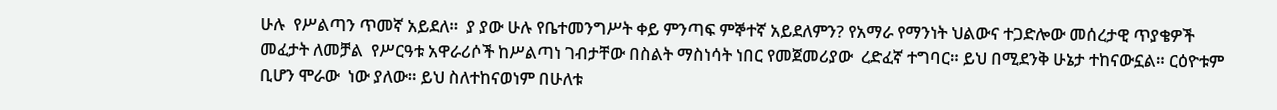ሁሉ  የሥልጣን ጥመኛ አይደለ።  ያ ያው ሁሉ የቤተመንግሥት ቀይ ምንጣፍ ምኞተኛ አይደለምን? የአማራ የማንነት ህልውና ተጋድሎው መሰረታዊ ጥያቄዎች መፈታት ለመቻል  የሥርዓቱ አዋራሪሶች ከሥልጣነ ገብታቸው በስልት ማስነሳት ነበር የመጀመሪያው  ረድፈኛ ተግባር። ይህ በሚደንቅ ሁኔታ ተከናውኗል። ርዕዮቱም ቢሆን ሞራው  ነው ያለው። ይህ ስለተከናወነም በሁለቱ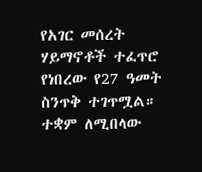የአገር መሰረት ሃይማኖቶች ተፈጥሮ  የነበረው የ27 ዓመት ስንጥቅ ተገጥሟል። ተቋም ለሚበላው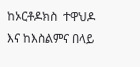ከኦርቶዶክስ  ተዋህዶ እና ከእስልምና በላይ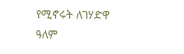የሚኖሩት ለገሃድዋ ዓለም